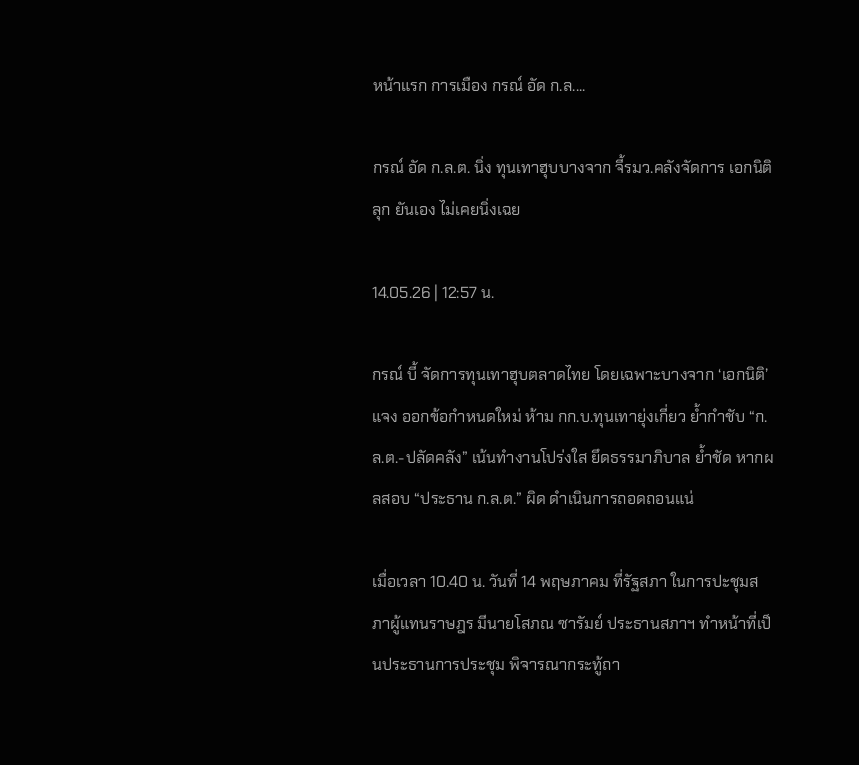หน้าแรก การเมือง กรณ์ อัด ก.ล....

กรณ์ อัด ก.ล.ต. นิ่ง ทุนเทาฮุบบางจาก จี้รมว.คลังจัดการ เอกนิติ ลุก ยันเอง ไม่เคยนิ่งเฉย

14.05.26 | 12:57 น.

กรณ์ บี้ จัดการทุนเทาฮุบตลาดไทย โดยเฉพาะบางจาก ‘เอกนิติ’ แจง ออกข้อกำหนดใหม่ ห้าม กก.บ.ทุนเทายุ่งเกี่ยว ย้ำกำชับ “ก.ล.ต.-ปลัดคลัง” เน้นทำงานโปร่งใส ยึดธรรมาภิบาล ย้ำชัด หากผลสอบ “ประธาน ก.ล.ต.” ผิด ดำเนินการถอดถอนแน่

เมื่อเวลา 10.40 น. วันที่ 14 พฤษภาคม ที่รัฐสภา ในการปะชุมสภาผู้แทนราษฎร มีนายโสภณ ซารัมย์ ประธานสภาฯ ทำหน้าที่เป็นประธานการประชุม พิจารณากระทู้ถา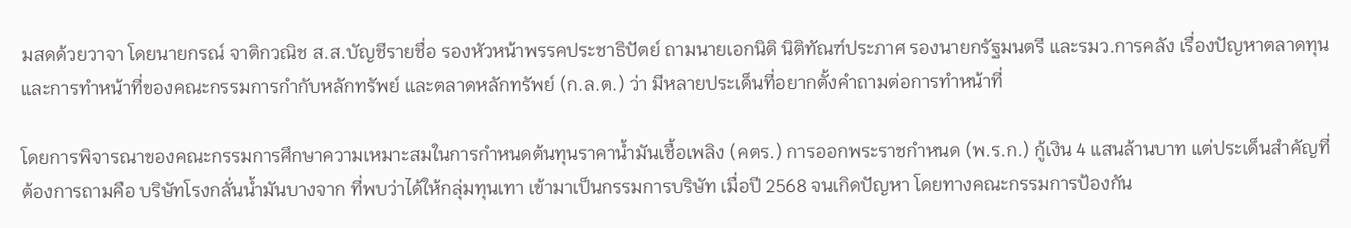มสดด้วยวาจา โดยนายกรณ์ จาติกวณิช ส.ส.บัญชีรายชื่อ รองหัวหน้าพรรคประชาธิปัตย์ ถามนายเอกนิติ นิติทัณฑ์ประภาศ รองนายกรัฐมนตรี และรมว.การคลัง เรื่องปัญหาตลาดทุน และการทำหน้าที่ของคณะกรรมการกำกับหลักทรัพย์ และตลาดหลักทรัพย์ (ก.ล.ต.) ว่า มีหลายประเด็นที่อยากตั้งคำถามต่อการทำหน้าที่

โดยการพิจารณาของคณะกรรมการศึกษาความเหมาะสมในการกำหนดต้นทุนราคาน้ำมันเชื้อเพลิง (คตร.) การออกพระราชกำหนด (พ.ร.ก.) กู้เงิน 4 แสนล้านบาท แต่ประเด็นสำคัญที่ต้องการถามคือ บริษัทโรงกลั่นน้ำมันบางจาก ที่พบว่าได้ให้กลุ่มทุนเทา เข้ามาเป็นกรรมการบริษัท เมื่อปี 2568 จนเกิดปัญหา โดยทางคณะกรรมการป้องกัน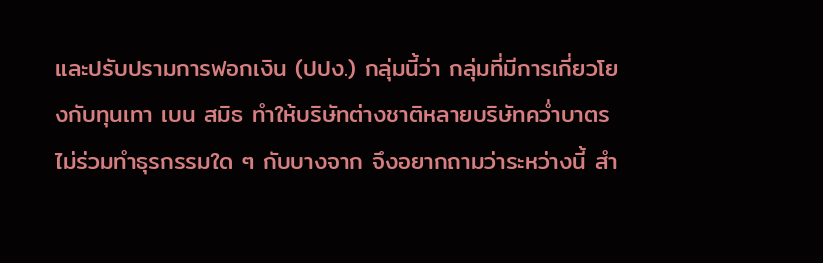และปรับปรามการฟอกเงิน (ปปง.) กลุ่มนี้ว่า กลุ่มที่มีการเกี่ยวโยงกับทุนเทา เบน สมิธ ทำให้บริษัทต่างชาติหลายบริษัทคว่ำบาตรไม่ร่วมทำธุรกรรมใด ๆ กับบางจาก จึงอยากถามว่าระหว่างนี้ สำ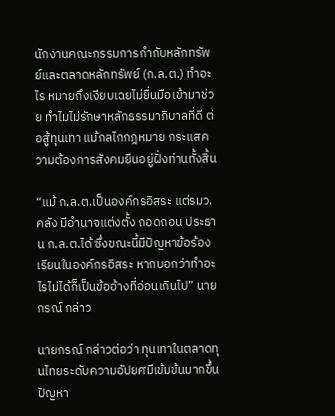นักงานคณะกรรมการกำกับหลักทรัพย์และตลาดหลักทรัพย์ (ก.ล.ต.) ทำอะไร หมายถึงเงียบเฉยไม่ยื่นมือเข้ามาช่วย ทำไมไม่รักษาหลักธรรมาภิบาลที่ดี ต่อสู้ทุนเทา แม้กลไกกฎหมาย กระแสความต้องการสังคมยืนอยู่ฝั่งท่านทั้งสิ้น

“แม้ ก.ล.ต.เป็นองค์กรอิสระ แต่รมว.คลัง มีอำนาจแต่งตั้ง ถอดถอน ประธาน ก.ล.ต.ได้ ซึ่งขณะนี้มีปัญหาข้อร้องเรียนในองค์กรอิสระ หากบอกว่าทำอะไรไม่ได้ก็เป็นข้ออ้างที่อ่อนเกินไป” นายกรณ์ กล่าว

นายกรณ์ กล่าวต่อว่า ทุนเทาในตลาดทุนไทยระดับความอัปยศมีเข้มข้นมากขึ้น ปัญหา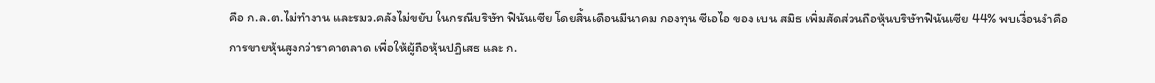คือ ก.ล.ต.ไม่ทำงาน และรมว.คลังไม่ขยับ ในกรณีบริษัท ฟินันเซีย โดยสิ้นเดือนมีนาคม กองทุน ซีเอไอ ของ เบน สมิธ เพิ่มสัดส่วนถือหุ้นบริษัทฟินันเซีย 44% พบเงื่อนงำคือการขายหุ้นสูงกว่าราคาตลาด เพื่อให้ผู้ถือหุ้นปฏิเสธ และ ก.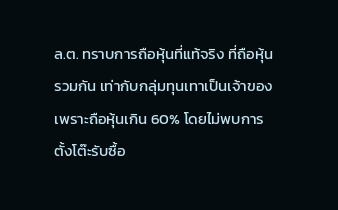ล.ต. ทราบการถือหุ้นที่แท้จริง ที่ถือหุ้นรวมกัน เท่ากับกลุ่มทุนเทาเป็นเจ้าของ เพราะถือหุ้นเกิน 60% โดยไม่พบการตั้งโต๊ะรับซื้อ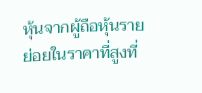หุ้นจากผู้ถือหุ้นรายย่อยในราคาที่สูงที่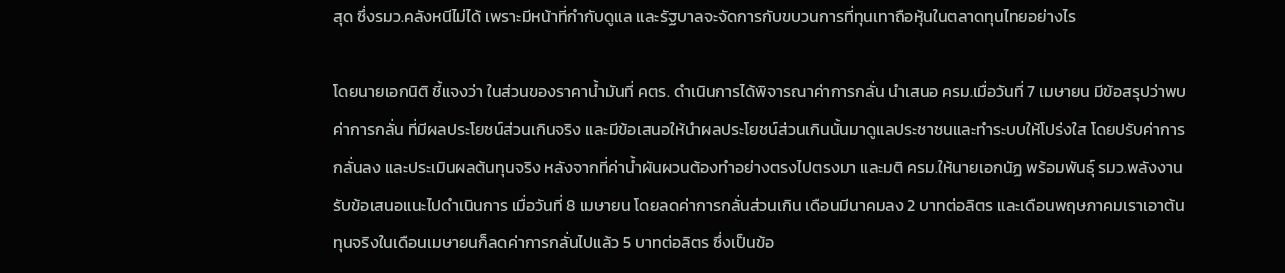สุด ซึ่งรมว.คลังหนีไม่ได้ เพราะมีหน้าที่กำกับดูแล และรัฐบาลจะจัดการกับขบวนการที่ทุนเทาถือหุ้นในตลาดทุนไทยอย่างไร

โดยนายเอกนิติ ชี้แจงว่า ในส่วนของราคาน้ำมันที่ คตร. ดำเนินการได้พิจารณาค่าการกลั่น นำเสนอ ครม.เมื่อวันที่ 7 เมษายน มีข้อสรุปว่าพบค่าการกลั่น ที่มีผลประโยชน์ส่วนเกินจริง และมีข้อเสนอให้นำผลประโยชน์ส่วนเกินนั้นมาดูแลประชาชนและทำระบบให้โปร่งใส โดยปรับค่าการกลั่นลง และประเมินผลต้นทุนจริง หลังจากที่ค่าน้ำผันผวนต้องทำอย่างตรงไปตรงมา และมติ ครม.ให้นายเอกนัฏ พร้อมพันธุ์ รมว.พลังงาน รับข้อเสนอแนะไปดำเนินการ เมื่อวันที่ 8 เมษายน โดยลดค่าการกลั่นส่วนเกิน เดือนมีนาคมลง 2 บาทต่อลิตร และเดือนพฤษภาคมเราเอาต้นทุนจริงในเดือนเมษายนก็ลดค่าการกลั่นไปแล้ว 5 บาทต่อลิตร ซึ่งเป็นข้อ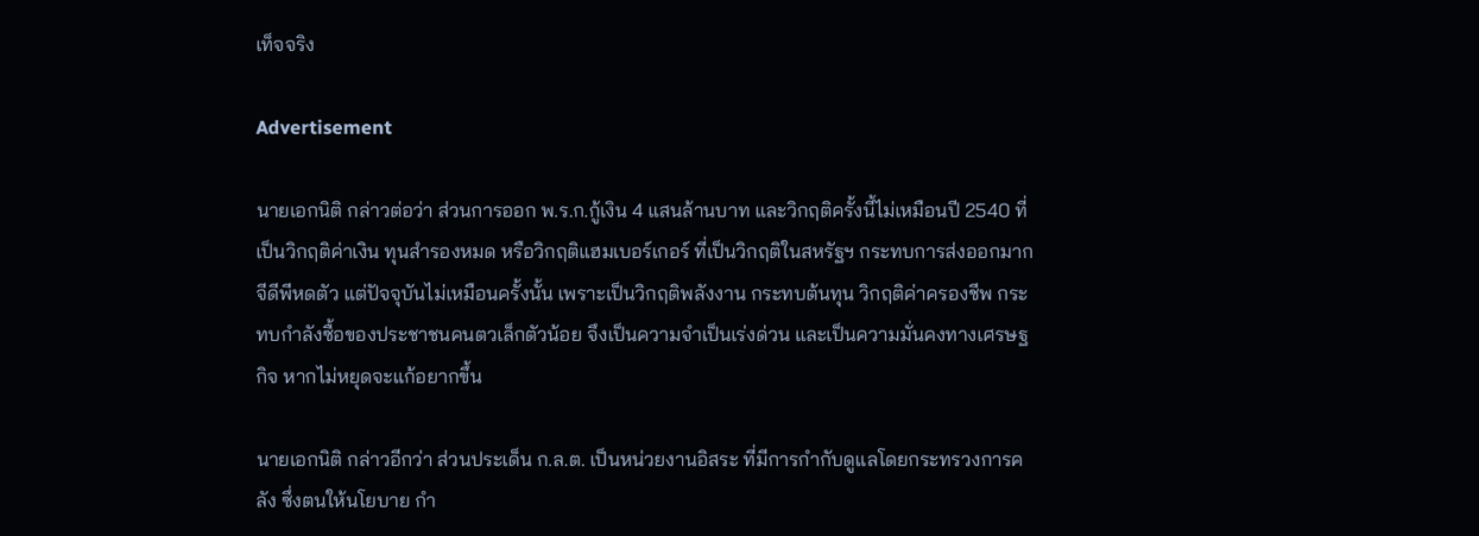เท็จจริง

Advertisement

นายเอกนิติ กล่าวต่อว่า ส่วนการออก พ.ร.ก.กู้เงิน 4 แสนล้านบาท และวิกฤติครั้งนี้ไม่เหมือนปี 2540 ที่เป็นวิกฤติค่าเงิน ทุนสำรองหมด หรือวิกฤติแฮมเบอร์เกอร์ ที่เป็นวิกฤติในสหรัฐฯ กระทบการส่งออกมาก จีดีพีหดตัว แต่ปัจจุบันไม่เหมือนครั้งนั้น เพราะเป็นวิกฤติพลังงาน กระทบต้นทุน วิกฤติค่าครองชีพ กระทบกำลังซื้อของประชาชนคนตวเล็กตัวน้อย จึงเป็นความจำเป็นเร่งด่วน และเป็นความมั่นคงทางเศรษฐกิจ หากไม่หยุดจะแก้อยากขึ้น

นายเอกนิติ กล่าวอีกว่า ส่วนประเด็น ก.ล.ต. เป็นหน่วยงานอิสระ ที่มีการกำกับดูแลโดยกระทรวงการคลัง ซึ่งตนให้นโยบาย กำ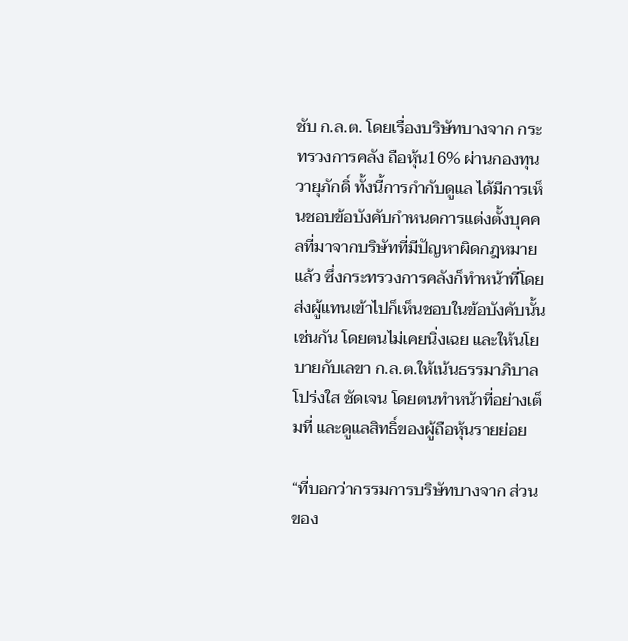ชับ ก.ล.ต. โดยเรื่องบริษัทบางจาก กระทรวงการคลัง ถือหุ้น16% ผ่านกองทุนวายุภักดิ์ ทั้งนี้การกำกับดูแล ได้มีการเห็นชอบข้อบังคับกำหนดการแต่งตั้งบุคคลที่มาจากบริษัทที่มีปัญหาผิดกฎหมายแล้ว ซึ่งกระทรวงการคลังก็ทำหน้าที่โดยส่งผู้แทนเข้าไปก็เห็นชอบในข้อบังคับนั้นเช่นกัน โดยตนไม่เคยนิ่งเฉย และให้นโยบายกับเลขา ก.ล.ต.ให้เน้นธรรมาภิบาล โปร่งใส ชัดเจน โดยตนทำหน้าที่อย่างเต็มที่ และดูแลสิทธิ์ของผู้ถือหุ้นรายย่อย

“ที่บอกว่ากรรมการบริษัทบางจาก ส่วนของ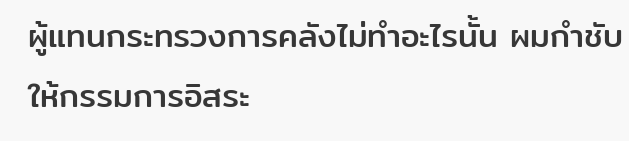ผู้แทนกระทรวงการคลังไม่ทำอะไรนั้น ผมกำชับให้กรรมการอิสระ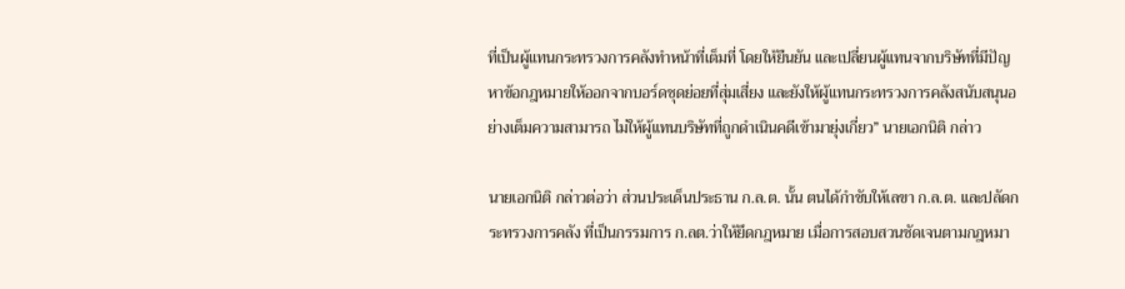ที่เป็นผู้แทนกระทรวงการคลังทำหน้าที่เต็มที่ โดยให้ยืนยัน และเปลี่ยนผู้แทนจากบริษัทที่มีปัญหาข้อกฎหมายให้ออกจากบอร์ดชุดย่อยที่สุ่มเสี่ยง และยังให้ผู้แทนกระทรวงการคลังสนับสนุนอย่างเต็มความสามารถ ไม่ให้ผู้แทนบริษัทที่ถูกดำเนินคดีเข้ามายุ่งเกี่ยว” นายเอกนิติ กล่าว

นายเอกนิติ กล่าวต่อว่า ส่วนประเด็นประธาน ก.ล.ต. นั้น ตนได้กำชับให้เลขา ก.ล.ต. และปลัดกระทรวงการคลัง ที่เป็นกรรมการ ก.ลต.ว่าให้ยึดกฎหมาย เมื่อการสอบสวนชัดเจนตามกฎหมา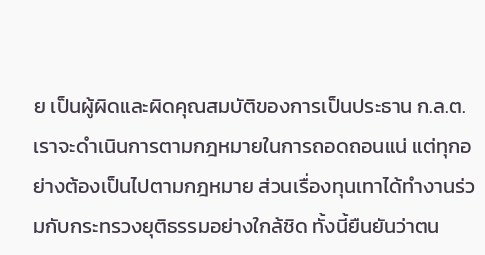ย เป็นผู้ผิดและผิดคุณสมบัติของการเป็นประธาน ก.ล.ต. เราจะดำเนินการตามกฎหมายในการถอดถอนแน่ แต่ทุกอย่างต้องเป็นไปตามกฎหมาย ส่วนเรื่องทุนเทาได้ทำงานร่วมกับกระทรวงยุติธรรมอย่างใกล้ชิด ทั้งนี้ยืนยันว่าตน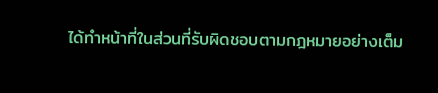ได้ทำหน้าที่ในส่วนที่รับผิดชอบตามกฎหมายอย่างเต็ม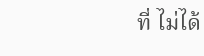ที่ ไม่ได้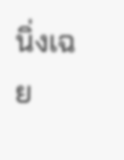นิ่งเฉย